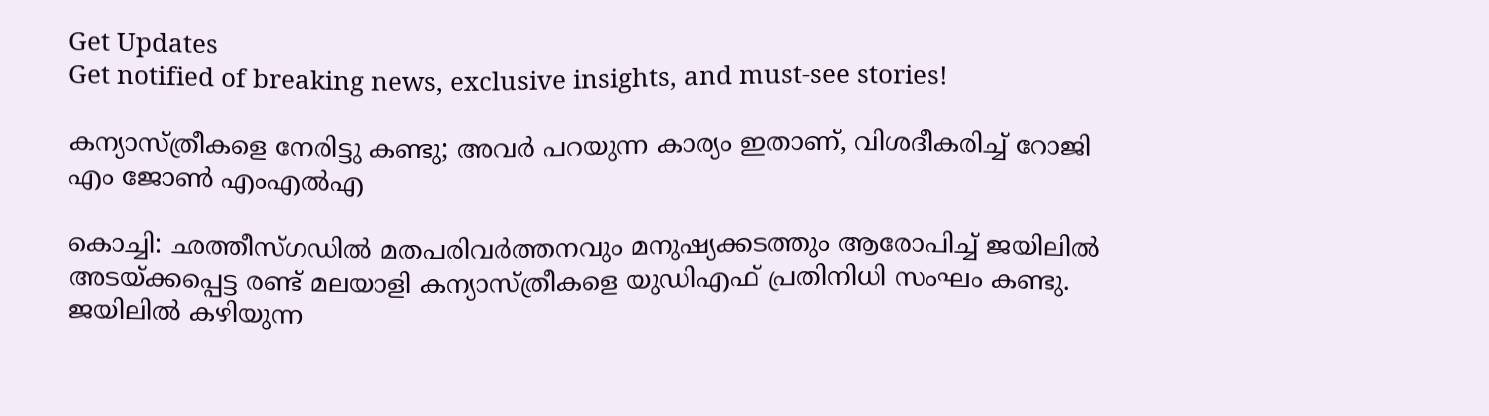Get Updates
Get notified of breaking news, exclusive insights, and must-see stories!

കന്യാസ്ത്രീകളെ നേരിട്ടു കണ്ടു; അവര്‍ പറയുന്ന കാര്യം ഇതാണ്, വിശദീകരിച്ച് റോജി എം ജോണ്‍ എംഎല്‍എ

കൊച്ചി: ഛത്തീസ്ഗഡില്‍ മതപരിവര്‍ത്തനവും മനുഷ്യക്കടത്തും ആരോപിച്ച് ജയിലില്‍ അടയ്ക്കപ്പെട്ട രണ്ട് മലയാളി കന്യാസ്ത്രീകളെ യുഡിഎഫ് പ്രതിനിധി സംഘം കണ്ടു. ജയിലില്‍ കഴിയുന്ന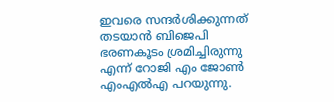ഇവരെ സന്ദര്‍ശിക്കുന്നത് തടയാന്‍ ബിജെപി ഭരണകൂടം ശ്രമിച്ചിരുന്നു എന്ന് റോജി എം ജോണ്‍ എംഎല്‍എ പറയുന്നു.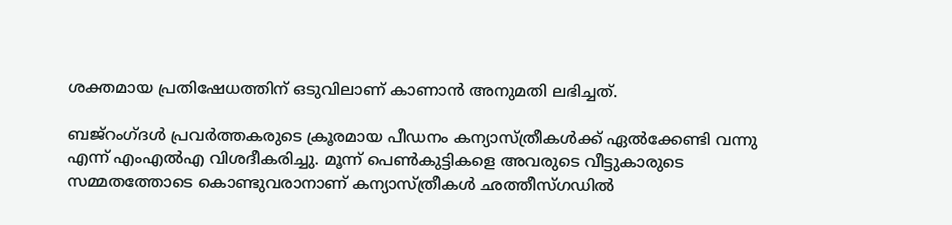ശക്തമായ പ്രതിഷേധത്തിന് ഒടുവിലാണ് കാണാന്‍ അനുമതി ലഭിച്ചത്.

ബജ്‌റംഗ്ദള്‍ പ്രവര്‍ത്തകരുടെ ക്രൂരമായ പീഡനം കന്യാസ്ത്രീകള്‍ക്ക് ഏല്‍ക്കേണ്ടി വന്നു എന്ന് എംഎല്‍എ വിശദീകരിച്ചു. മൂന്ന് പെണ്‍കുട്ടികളെ അവരുടെ വീട്ടുകാരുടെ സമ്മതത്തോടെ കൊണ്ടുവരാനാണ് കന്യാസ്ത്രീകള്‍ ഛത്തീസ്ഗഡില്‍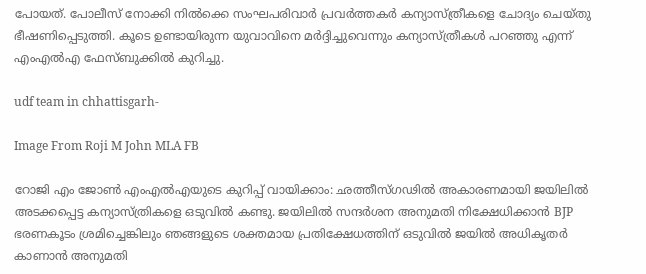പോയത്. പോലീസ് നോക്കി നില്‍ക്കെ സംഘപരിവാര്‍ പ്രവര്‍ത്തകര്‍ കന്യാസ്ത്രീകളെ ചോദ്യം ചെയ്തു ഭീഷണിപ്പെടുത്തി. കൂടെ ഉണ്ടായിരുന്ന യുവാവിനെ മര്‍ദ്ദിച്ചുവെന്നും കന്യാസ്ത്രീകള്‍ പറഞ്ഞു എന്ന് എംഎല്‍എ ഫേസ്ബുക്കില്‍ കുറിച്ചു.

udf team in chhattisgarh-

Image From Roji M John MLA FB

റോജി എം ജോണ്‍ എംഎല്‍എയുടെ കുറിപ്പ് വായിക്കാം: ഛത്തീസ്ഗഢിൽ അകാരണമായി ജയിലിൽ അടക്കപ്പെട്ട കന്യാസ്ത്രികളെ ഒടുവിൽ കണ്ടു. ജയിലിൽ സന്ദർശന അനുമതി നിക്ഷേധിക്കാൻ BJP ഭരണകൂടം ശ്രമിച്ചെങ്കിലും ഞങ്ങളുടെ ശക്തമായ പ്രതിക്ഷേധത്തിന് ഒടുവിൽ ജയിൽ അധികൃതർ കാണാൻ അനുമതി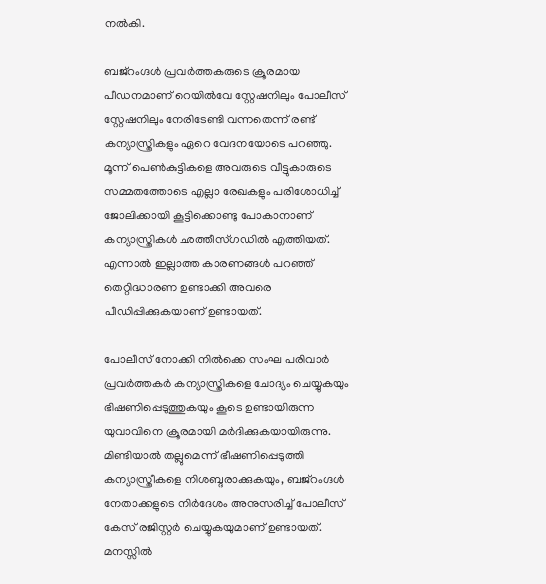നൽകി.

ബജ്റംഗ്ദൾ പ്രവർത്തകരുടെ ക്രൂരമായ പീഡനമാണ് റെയിൽവേ സ്റ്റേഷനിലും പോലീസ് സ്റ്റേഷനിലും നേരിടേണ്ടി വന്നതെന്ന് രണ്ട് കന്യാസ്ത്രികളും ഏറെ വേദനയോടെ പറഞ്ഞു. മൂന്ന് പെൺകുട്ടികളെ അവരുടെ വീട്ടുകാരുടെ സമ്മതത്തോടെ എല്ലാ രേഖകളും പരിശോധിച്ച് ജോലിക്കായി കൂട്ടിക്കൊണ്ടു പോകാനാണ് കന്യാസ്ത്രികൾ ഛത്തീസ്ഗഡിൽ എത്തിയത്. എന്നാൽ ഇല്ലാത്ത കാരണങ്ങൾ പറഞ്ഞ് തെറ്റിദ്ധാരണ ഉണ്ടാക്കി അവരെ പീഡിപ്പിക്കുകയാണ് ഉണ്ടായത്.

പോലീസ് നോക്കി നിൽക്കെ സംഘ പരിവാർ പ്രവർത്തകർ കന്യാസ്ത്രികളെ ചോദ്യം ചെയ്യുകയും ഭിഷണിപ്പെടുത്തുകയും കൂടെ ഉണ്ടായിരുന്ന യുവാവിനെ ക്രൂരമായി മർദിക്കുകയായിരുന്നു. മിണ്ടിയാൽ തല്ലുമെന്ന് ഭീഷണിപ്പെടുത്തി കന്യാസ്ത്രീകളെ നിശബ്ദരാക്കുകയും, ബജ്റംഗ്ദൾ നേതാക്കളുടെ നിർദേശം അനുസരിച്ച് പോലീസ് കേസ് രജിസ്റ്റർ ചെയ്യുകയുമാണ് ഉണ്ടായത്. മനസ്സിൽ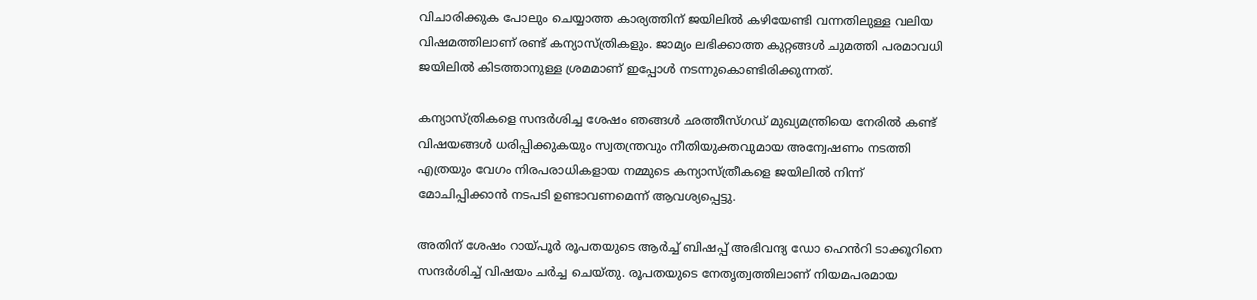വിചാരിക്കുക പോലും ചെയ്യാത്ത കാര്യത്തിന് ജയിലിൽ കഴിയേണ്ടി വന്നതിലുള്ള വലിയ വിഷമത്തിലാണ് രണ്ട് കന്യാസ്ത്രികളും. ജാമ്യം ലഭിക്കാത്ത കുറ്റങ്ങൾ ചുമത്തി പരമാവധി ജയിലിൽ കിടത്താനുള്ള ശ്രമമാണ് ഇപ്പോൾ നടന്നുകൊണ്ടിരിക്കുന്നത്.

കന്യാസ്ത്രികളെ സന്ദർശിച്ച ശേഷം ഞങ്ങൾ ഛത്തീസ്ഗഡ് മുഖ്യമന്ത്രിയെ നേരിൽ കണ്ട് വിഷയങ്ങൾ ധരിപ്പിക്കുകയും സ്വതന്ത്രവും നീതിയുക്തവുമായ അന്വേഷണം നടത്തി എത്രയും വേഗം നിരപരാധികളായ നമ്മുടെ കന്യാസ്ത്രീകളെ ജയിലിൽ നിന്ന് മോചിപ്പിക്കാൻ നടപടി ഉണ്ടാവണമെന്ന് ആവശ്യപ്പെട്ടു.

അതിന് ശേഷം റായ്പൂർ രൂപതയുടെ ആർച്ച് ബിഷപ്പ് അഭിവന്ദ്യ ഡോ ഹെൻറി ടാക്കൂറിനെ സന്ദർശിച്ച് വിഷയം ചർച്ച ചെയ്തു. രൂപതയുടെ നേതൃത്വത്തിലാണ് നിയമപരമായ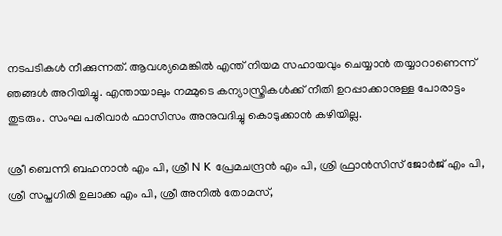നടപടികൾ നീക്കുന്നത്. ആവശ്യമെങ്കിൽ എന്ത് നിയമ സഹായവും ചെയ്യാൻ തയ്യാറാണെന്ന് ഞങ്ങൾ അറിയിച്ചു. എന്തായാലും നമ്മുടെ കന്യാസ്ത്രികൾക്ക് നീതി ഉറപ്പാക്കാനുള്ള പോരാട്ടം തുടരും. സംഘ പരിവാർ ഫാസിസം അനുവദിച്ചു കൊടുക്കാൻ കഴിയില്ല.

ശ്രീ ബെന്നി ബഹനാൻ എം പി, ശ്രീ N K പ്രേമചന്ദ്രൻ എം പി, ശ്രി ഫ്രാൻസിസ് ജോർജ് എം പി, ശ്രീ സപ്തഗിരി ഉലാക്ക എം പി, ശ്രീ അനിൽ തോമസ്,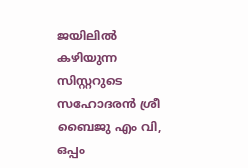ജയിലിൽ
കഴിയുന്ന സിസ്റ്ററുടെ സഹോദരൻ ശ്രീ ബൈജു എം വി, ഒപ്പം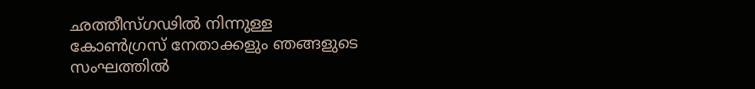ഛത്തീസ്ഗഢിൽ നിന്നുള്ള കോൺഗ്രസ് നേതാക്കളും ഞങ്ങളുടെ സംഘത്തിൽ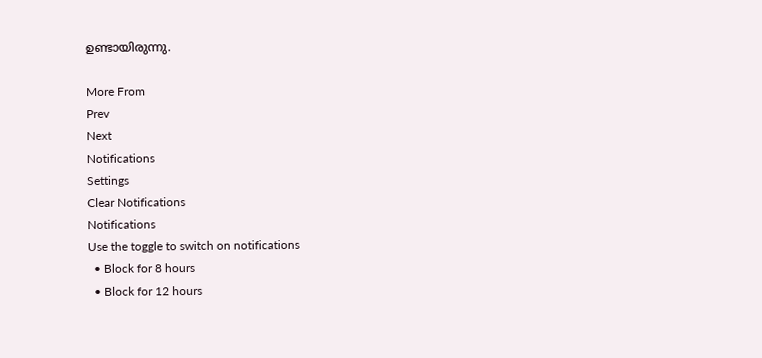ഉണ്ടായിരുന്നു.

More From
Prev
Next
Notifications
Settings
Clear Notifications
Notifications
Use the toggle to switch on notifications
  • Block for 8 hours
  • Block for 12 hours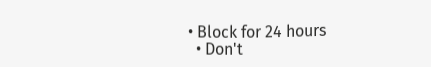• Block for 24 hours
  • Don't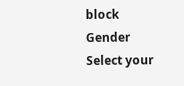block
Gender
Select your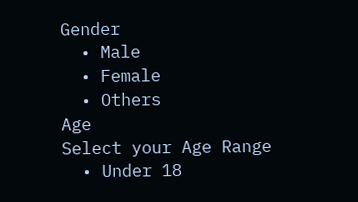Gender
  • Male
  • Female
  • Others
Age
Select your Age Range
  • Under 18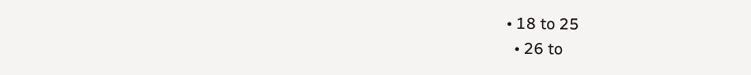• 18 to 25
  • 26 to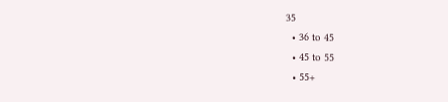35
  • 36 to 45
  • 45 to 55
  • 55+